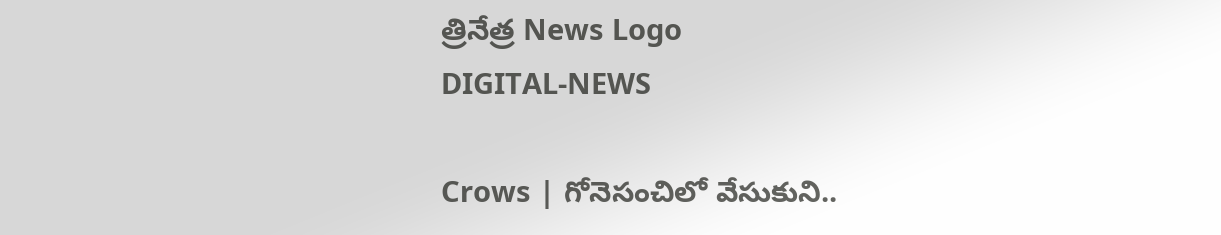త్రినేత్ర News Logo
DIGITAL-NEWS

Crows | గోనెసంచిలో వేసుకుని..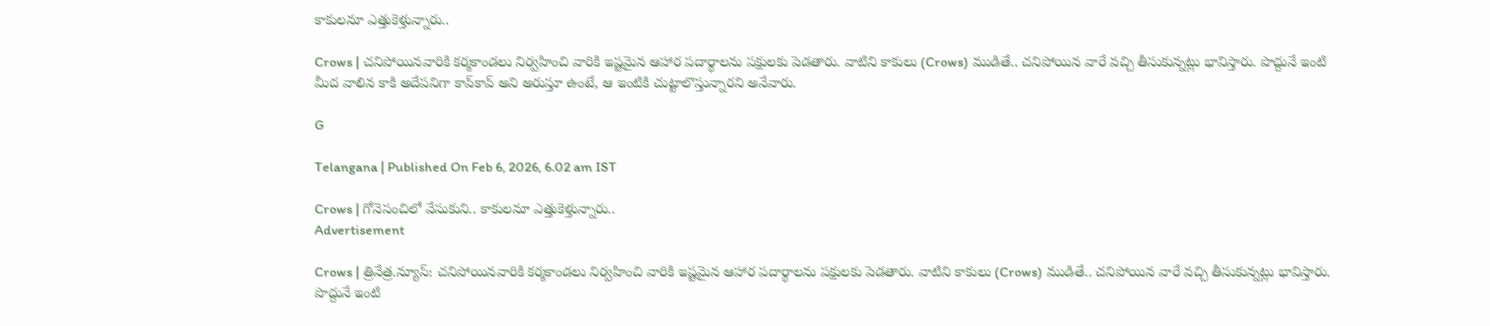కాకుల‌నూ ఎత్తుకెళ్తున్నారు..

Crows | చ‌నిపోయిన‌వారికి క‌ర్మ‌కాండ‌లు నిర్వహించి వారికి ఇష్ట‌మైన ఆహార ప‌దార్థాలను ప‌క్షుల‌కు పెడ‌తారు. వాటిని కాకులు (Crows) ముడితే.. చ‌నిపోయిన వారే వ‌చ్చి తీసుకున్న‌ట్లు భావిస్తారు. పొద్దునే ఇంటి మీద వాలిన కాకి అదేప‌నిగా కావ్‌కావ్ అని అరుస్తూ ఉంటే, ఆ ఇంటికి చుట్టాలొస్తున్నార‌ని అనేవారు.

G

Telangana | Published On Feb 6, 2026, 6.02 am IST

Crows | గోనెసంచిలో వేసుకుని.. కాకుల‌నూ ఎత్తుకెళ్తున్నారు..
Advertisement

Crows | త్రినేత్ర‌.న్యూస్: చ‌నిపోయిన‌వారికి క‌ర్మ‌కాండ‌లు నిర్వహించి వారికి ఇష్ట‌మైన ఆహార ప‌దార్థాలను ప‌క్షుల‌కు పెడ‌తారు. వాటిని కాకులు (Crows) ముడితే.. చ‌నిపోయిన వారే వ‌చ్చి తీసుకున్న‌ట్లు భావిస్తారు. పొద్దునే ఇంటి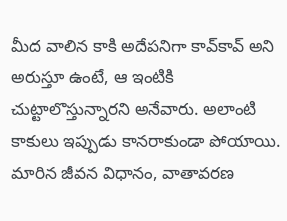మీద వాలిన కాకి అదేప‌నిగా కావ్‌కావ్ అని అరుస్తూ ఉంటే, ఆ ఇంటికి చుట్టాలొస్తున్నార‌ని అనేవారు. అలాంటి కాకులు ఇప్పుడు కాన‌రాకుండా పోయాయి. మారిన జీవ‌న విధానం, వాతావ‌ర‌ణ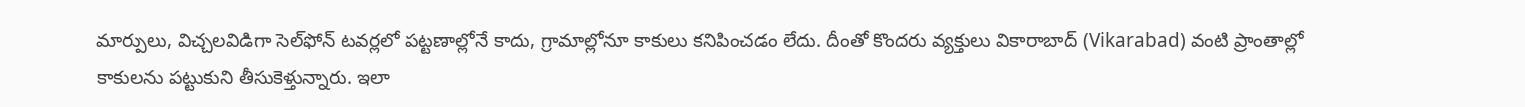మార్పులు, విచ్చ‌ల‌విడిగా సెల్‌ఫోన్ ట‌వ‌ర్లలో ప‌ట్ట‌ణాల్లోనే కాదు, గ్రామాల్లోనూ కాకులు క‌నిపించ‌డం లేదు. దీంతో కొంద‌రు వ్య‌క్తులు వికారాబాద్ (Vikarabad) వంటి ప్రాంతాల్లో కాకుల‌ను ప‌ట్టుకుని తీసుకెళ్తున్నారు. ఇలా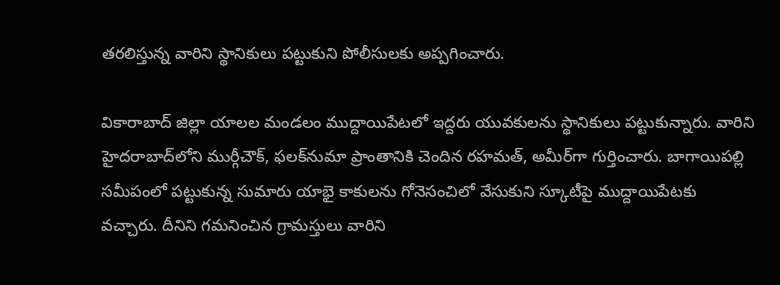త‌ర‌లిస్తున్న వారిని స్థానికులు ప‌ట్టుకుని పోలీసుల‌కు అప్ప‌గించారు.

వికారాబాద్ జిల్లా యాల‌ల మండ‌లం ముద్దాయిపేట‌లో ఇద్ద‌రు యువ‌కుల‌ను స్థానికులు ప‌ట్టుకున్నారు. వారిని హైద‌రాబాద్‌లోని ముర్గీచౌక్, ఫలక్‌నుమా ప్రాంతానికి చెందిన రహమత్, అమీర్‌గా గుర్తించారు. బాగాయిపల్లి సమీపంలో పట్టుకున్న సుమారు యాభై కాకులను గోనెసంచిలో వేసుకుని స్కూటీపై ముద్దాయిపేటకు వచ్చారు. దీనిని గమనించిన గ్రామస్తులు వారిని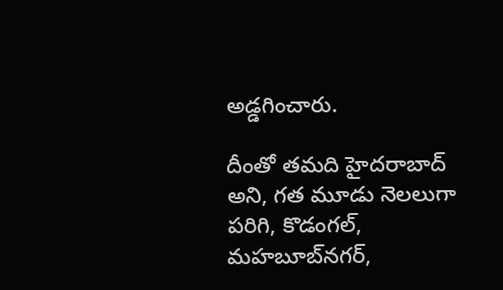అడ్డగించారు.

దీంతో తమ‌ది హైదరాబాద్ అని, గత మూడు నెలలుగా పరిగి, కొడంగల్, మహబూబ్‌నగర్,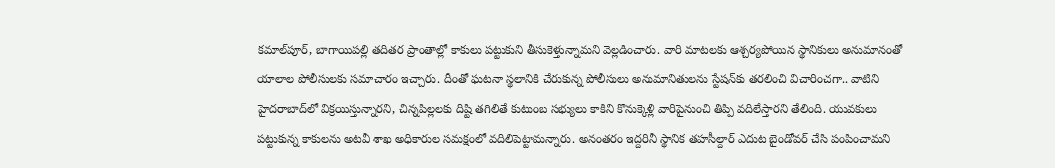కమాల్‌పూర్, బాగాయిపల్లి తదితర ప్రాంతాల్లో కాకులు పట్టుకుని తీసుకెళ్తున్నామని వెల్ల‌డించారు. వారి మాటలకు ఆశ్చర్యపోయిన స్థానికులు అనుమానంతో యాలాల పోలీసులకు సమాచారం ఇచ్చారు. దీంతో ఘ‌ట‌నా స్థ‌లానికి చేరుకున్న పోలీసులు అనుమానితుల‌ను స్టేష‌న్‌కు త‌ర‌లించి విచారించ‌గా.. వాటిని హైద‌రాబాద్‌లో విక్రయిస్తున్నారని, చిన్నపిల్లలకు దిష్టి తగిలితే కుటుంబ సభ్యులు కాకిని కొనుక్కెళ్లి వారిపైనుంచి తిప్పి వదిలేస్తారని తేలింది. యువకులు పట్టుకున్న కాకులను అటవీ శాఖ అధికారుల సమక్షంలో వదిలిపెట్టామ‌న్నారు. అనంతరం ఇద్దరినీ స్థానిక తహసీల్దార్‌ ఎదుట బైండోవర్‌ చేసి పంపించామని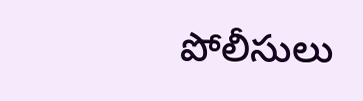పోలీసులు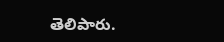తెలిపారు.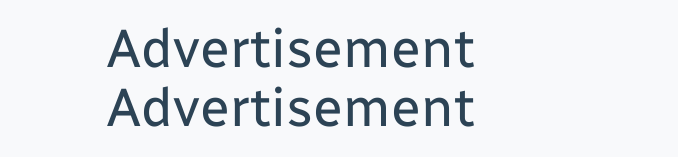Advertisement
Advertisement